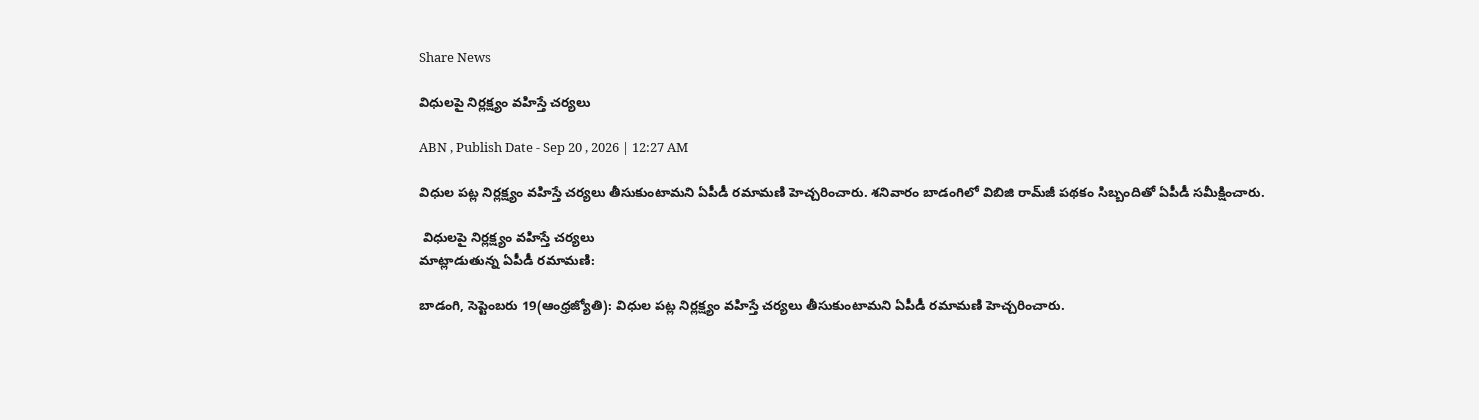Share News

విధులపై నిర్లక్ష్యం వహిస్తే చర్యలు

ABN , Publish Date - Sep 20 , 2026 | 12:27 AM

విధుల పట్ల నిర్లక్ష్యం వహిస్తే చర్యలు తీసుకుంటామని ఏపీడీ రమామణి హెచ్చరించారు. శనివారం బాడంగిలో విబిజి రామ్‌జీ పథకం సిబ్బందితో ఏపీడీ సమీక్షించారు.

 విధులపై నిర్లక్ష్యం వహిస్తే చర్యలు
మాట్లాడుతున్న ఏపీడీ రమామణి:

బాడంగి, సెప్టెంబరు 19(ఆంధ్రజ్యోతి): విధుల పట్ల నిర్లక్ష్యం వహిస్తే చర్యలు తీసుకుంటామని ఏపీడీ రమామణి హెచ్చరించారు.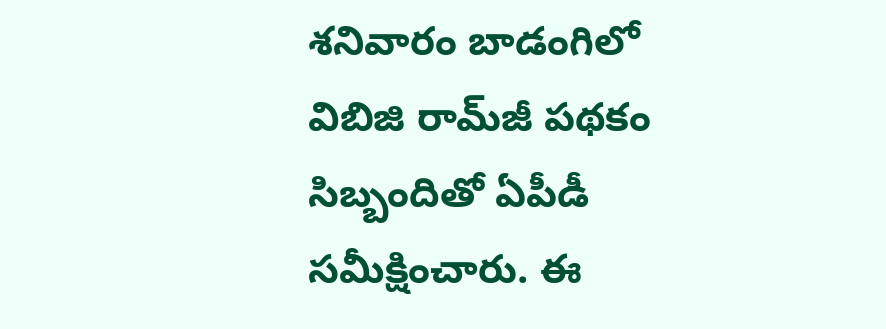శనివారం బాడంగిలో విబిజి రామ్‌జీ పథకం సిబ్బందితో ఏపీడీ సమీక్షించారు. ఈ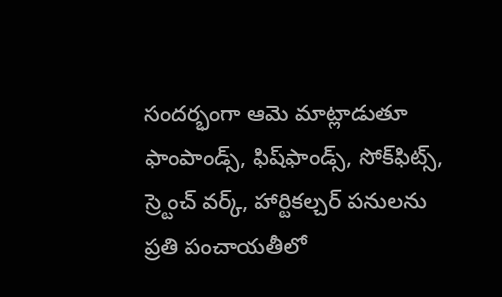సందర్భంగా ఆమె మాట్లాడుతూ ఫాంపాండ్స్‌, ఫిష్‌ఫాండ్స్‌, సోక్‌ఫిట్స్‌, స్ర్టెంచ్‌ వర్క్‌, హార్టికల్చర్‌ పనులను ప్రతి పంచాయతీలో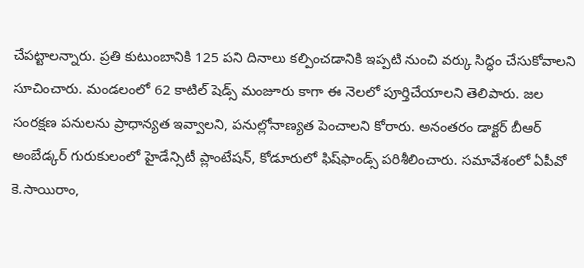చేపట్టాలన్నారు. ప్రతి కుటుంబానికి 125 పని దినాలు కల్పించడానికి ఇప్పటి నుంచి వర్కు సిద్ధం చేసుకోవాలని సూచించారు. మండలంలో 62 కాటిల్‌ షెడ్స్‌ మంజూరు కాగా ఈ నెలలో పూర్తిచేయాలని తెలిపారు. జల సంరక్షణ పనులను ప్రాధాన్యత ఇవ్వాలని, పనుల్లోనాణ్యత పెంచాలని కోరారు. అనంతరం డాక్టర్‌ బీఆర్‌ అంబేడ్కర్‌ గురుకులంలో హైడేన్సిటీ ప్లాంటేషన్‌, కోడూరులో ఫిష్‌ఫాండ్స్‌ పరిశీలించారు. సమావేశంలో ఏపీవో కె.సాయిరాం,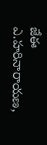జేఈ ఎ.హరినారాయణ,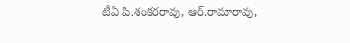టీఏ పి.శంకరరావు, ఆర్‌.రామారావు,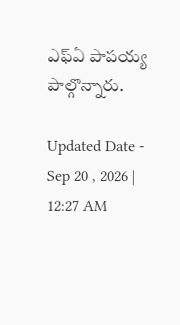ఎఫ్‌ఏ పాపయ్య పాల్గొన్నారు.

Updated Date - Sep 20 , 2026 | 12:27 AM